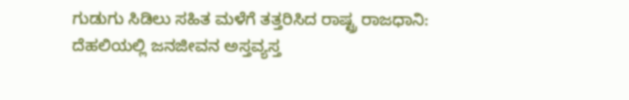ಗುಡುಗು ಸಿಡಿಲು ಸಹಿತ ಮಳೆಗೆ ತತ್ತರಿಸಿದ ರಾಷ್ಟ್ರ ರಾಜಧಾನಿ: ದೆಹಲಿಯಲ್ಲಿ ಜನಜೀವನ ಅಸ್ತವ್ಯಸ್ತ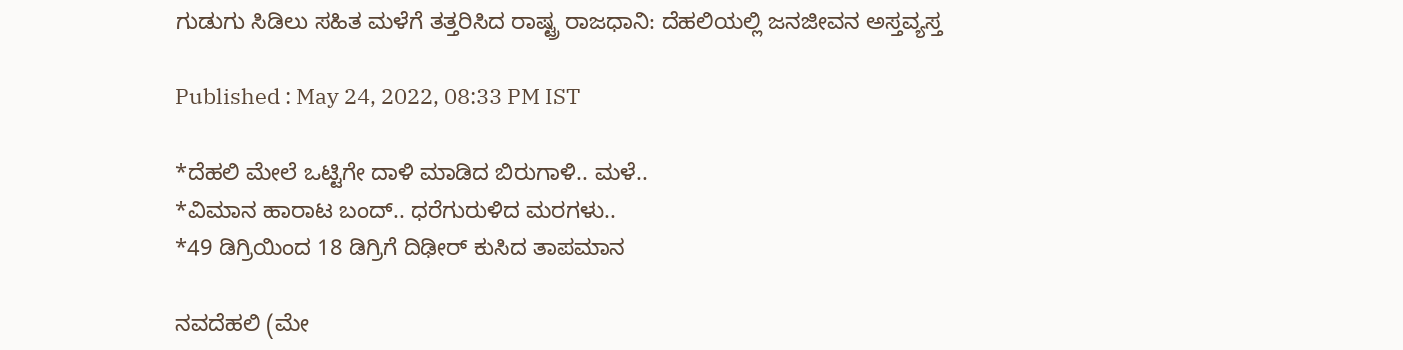ಗುಡುಗು ಸಿಡಿಲು ಸಹಿತ ಮಳೆಗೆ ತತ್ತರಿಸಿದ ರಾಷ್ಟ್ರ ರಾಜಧಾನಿ: ದೆಹಲಿಯಲ್ಲಿ ಜನಜೀವನ ಅಸ್ತವ್ಯಸ್ತ

Published : May 24, 2022, 08:33 PM IST

*ದೆಹಲಿ ಮೇಲೆ ಒಟ್ಟಿಗೇ ದಾಳಿ ಮಾಡಿದ ಬಿರುಗಾಳಿ.. ಮಳೆ..
*ವಿಮಾನ ಹಾರಾಟ ಬಂದ್.. ಧರೆಗುರುಳಿದ ಮರಗಳು..
*49 ಡಿಗ್ರಿಯಿಂದ 18 ಡಿಗ್ರಿಗೆ ದಿಢೀರ್ ಕುಸಿದ ತಾಪಮಾನ

ನವದೆಹಲಿ (ಮೇ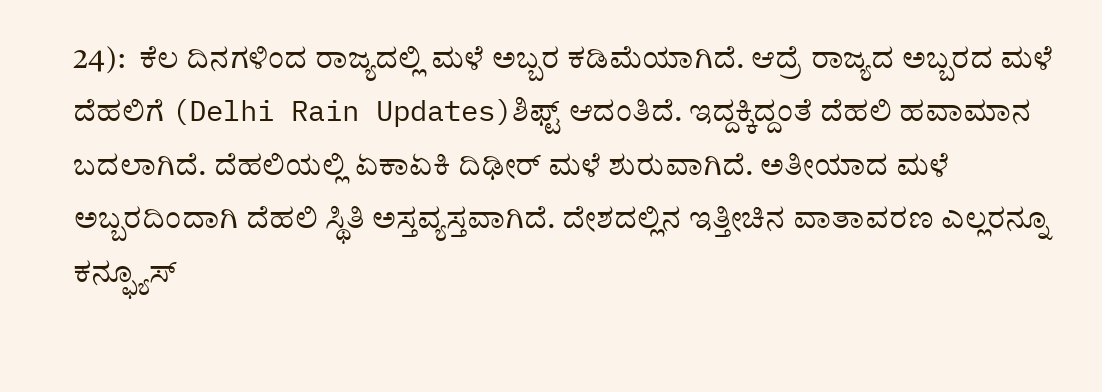24):  ಕೆಲ ದಿನಗಳಿಂದ ರಾಜ್ಯದಲ್ಲಿ ಮಳೆ ಅಬ್ಬರ ಕಡಿಮೆಯಾಗಿದೆ. ಆದ್ರೆ ರಾಜ್ಯದ ಅಬ್ಬರದ ಮಳೆ ದೆಹಲಿಗೆ (Delhi Rain Updates)ಶಿಫ್ಟ್ ಆದಂತಿದೆ. ಇದ್ದಕ್ಕಿದ್ದಂತೆ ದೆಹಲಿ ಹವಾಮಾನ ಬದಲಾಗಿದೆ. ದೆಹಲಿಯಲ್ಲಿ ಏಕಾಏಕಿ ದಿಢೀರ್ ಮಳೆ ಶುರುವಾಗಿದೆ. ಅತೀಯಾದ ಮಳೆ ಅಬ್ಬರದಿಂದಾಗಿ ದೆಹಲಿ ಸ್ಥಿತಿ ಅಸ್ತವ್ಯಸ್ತವಾಗಿದೆ. ದೇಶದಲ್ಲಿನ ಇತ್ತೀಚಿನ ವಾತಾವರಣ ಎಲ್ಲರನ್ನೂ ಕನ್ಫ್ಯೂಸ್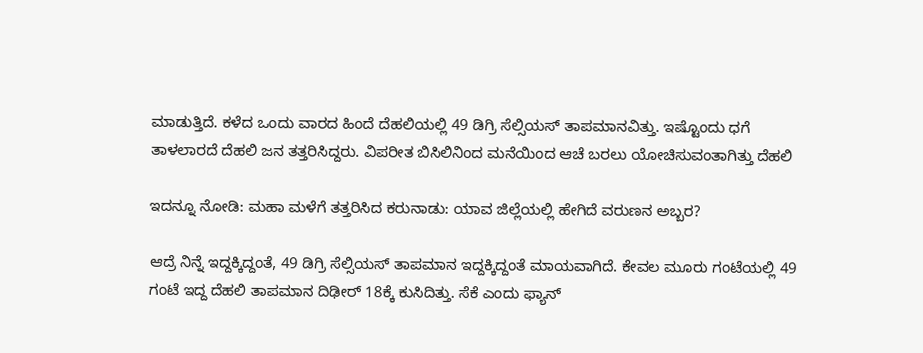ಮಾಡುತ್ತಿದೆ. ಕಳೆದ ಒಂದು ವಾರದ ಹಿಂದೆ ದೆಹಲಿಯಲ್ಲಿ 49 ಡಿಗ್ರಿ ಸೆಲ್ಸಿಯಸ್ ತಾಪಮಾನವಿತ್ತು. ಇಷ್ಟೊಂದು ಧಗೆ ತಾಳಲಾರದೆ ದೆಹಲಿ ಜನ ತತ್ತರಿಸಿದ್ದರು. ವಿಪರೀತ ಬಿಸಿಲಿನಿಂದ ಮನೆಯಿಂದ ಆಚೆ ಬರಲು ಯೋಚಿಸುವಂತಾಗಿತ್ತು ದೆಹಲಿ

ಇದನ್ನೂ ನೋಡಿ: ಮಹಾ ಮಳೆಗೆ ತತ್ತರಿಸಿದ ಕರುನಾಡು: ಯಾವ ಜಿಲ್ಲೆಯಲ್ಲಿ ಹೇಗಿದೆ ವರುಣನ ಅಬ್ಬರ?

ಆದ್ರೆ ನಿನ್ನೆ ಇದ್ದಕ್ಕಿದ್ದಂತೆ, 49 ಡಿಗ್ರಿ ಸೆಲ್ಸಿಯಸ್ ತಾಪಮಾನ ಇದ್ದಕ್ಕಿದ್ದಂತೆ ಮಾಯವಾಗಿದೆ. ಕೇವಲ ಮೂರು ಗಂಟೆಯಲ್ಲಿ 49 ಗಂಟೆ ಇದ್ದ ದೆಹಲಿ ತಾಪಮಾನ ದಿಢೀರ್ 18ಕ್ಕೆ ಕುಸಿದಿತ್ತು. ಸೆಕೆ ಎಂದು ಫ್ಯಾನ್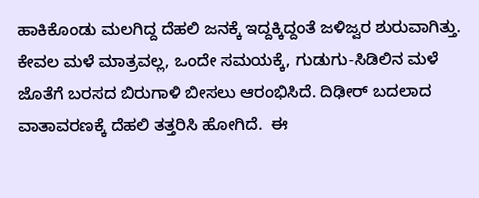ಹಾಕಿಕೊಂಡು ಮಲಗಿದ್ದ ದೆಹಲಿ ಜನಕ್ಕೆ ಇದ್ದಕ್ಕಿದ್ದಂತೆ ಜಳಿಜ್ವರ ಶುರುವಾಗಿತ್ತು.  ಕೇವಲ ಮಳೆ ಮಾತ್ರವಲ್ಲ, ಒಂದೇ ಸಮಯಕ್ಕೆ, ಗುಡುಗು-ಸಿಡಿಲಿನ ಮಳೆ ಜೊತೆಗೆ ಬರಸದ ಬಿರುಗಾಳಿ ಬೀಸಲು ಆರಂಭಿಸಿದೆ. ದಿಢೀರ್ ಬದಲಾದ ವಾತಾವರಣಕ್ಕೆ ದೆಹಲಿ ತತ್ತರಿಸಿ ಹೋಗಿದೆ.  ಈ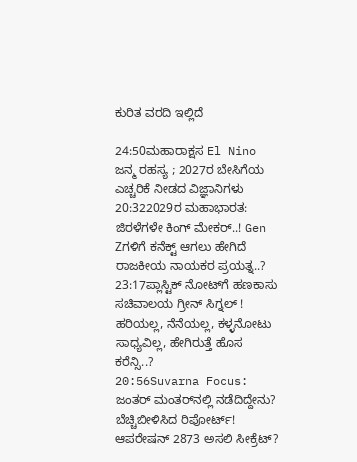ಕುರಿತ ವರದಿ ಇಲ್ಲಿದೆ

24:50ಮಹಾರಾಕ್ಷಸ El Nino ಜನ್ಮ ರಹಸ್ಯ ; 2027ರ ಬೇಸಿಗೆಯ ಎಚ್ಚರಿಕೆ ನೀಡದ ವಿಜ್ಞಾನಿಗಳು
20:322029ರ ಮಹಾಭಾರತ: ಜಿರಳೆಗಳೇ ಕಿಂಗ್ ಮೇಕರ್..! Gen Zಗಳಿಗೆ ಕನೆಕ್ಟ್ ಆಗಲು ಹೇಗಿದೆ ರಾಜಕೀಯ ನಾಯಕರ ಪ್ರಯತ್ನ..?
23:17ಪ್ಲಾಸ್ಟಿಕ್ ನೋಟ್‌ಗೆ ಹಣಕಾಸು ಸಚಿವಾಲಯ ಗ್ರೀನ್ ಸಿಗ್ನಲ್ ! ಹರಿಯಲ್ಲ, ನೆನೆಯಲ್ಲ, ಕಳ್ಳನೋಟು ಸಾಧ್ಯವಿಲ್ಲ, ಹೇಗಿರುತ್ತೆ ಹೊಸ ಕರೆನ್ಸಿ..?
20:56Suvarna Focus: ಜಂತರ್ ಮಂತರ್‌ನಲ್ಲಿ ನಡೆದಿದ್ದೇನು? ಬೆಚ್ಚಿಬೀಳಿಸಿದ ರಿಪೋರ್ಟ್! ಆಪರೇಷನ್ 2873 ಅಸಲಿ ಸೀಕ್ರೆಟ್?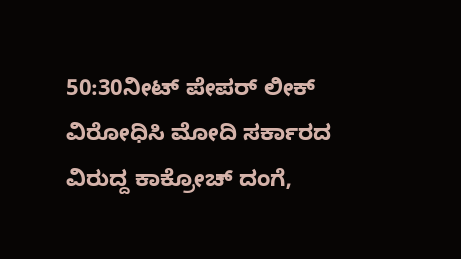50:30ನೀಟ್ ಪೇಪರ್ ಲೀಕ್ ವಿರೋಧಿಸಿ ಮೋದಿ ಸರ್ಕಾರದ ವಿರುದ್ದ ಕಾಕ್ರೋಚ್ ದಂಗೆ,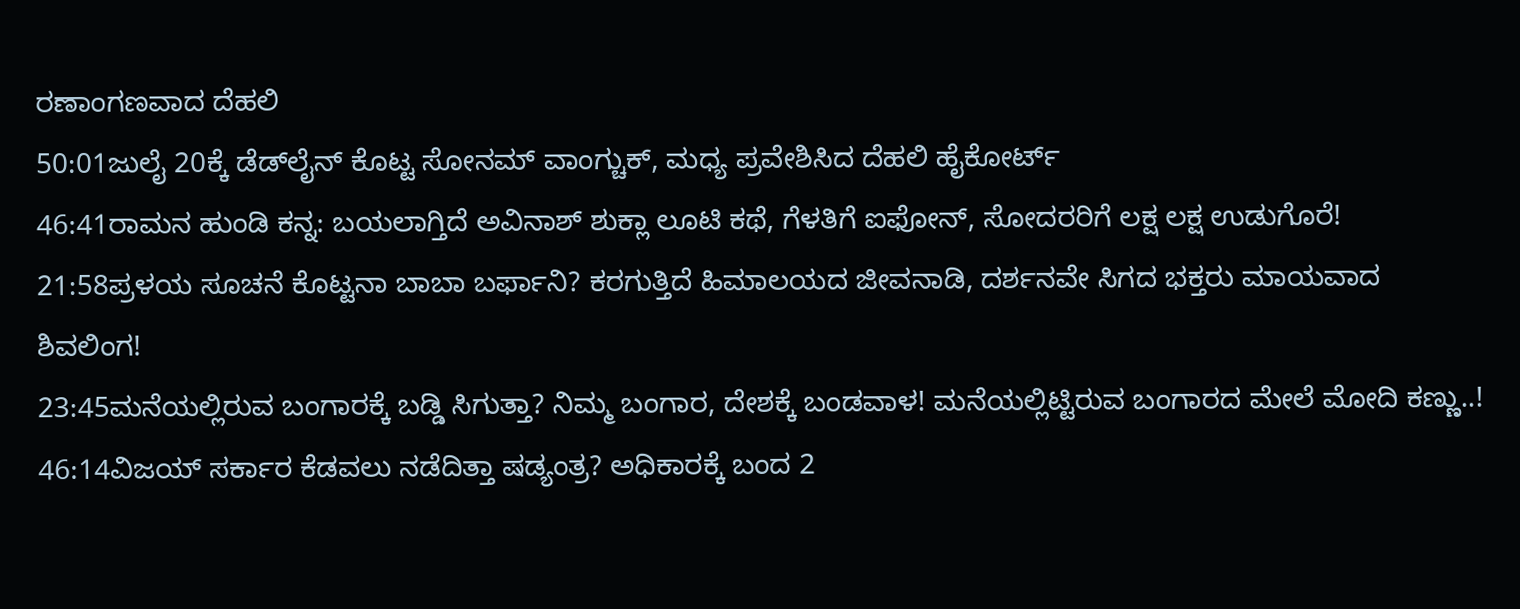ರಣಾಂಗಣವಾದ ದೆಹಲಿ
50:01ಜುಲೈ 20ಕ್ಕೆ ಡೆಡ್‌ಲೈನ್ ಕೊಟ್ಟ ಸೋನಮ್ ವಾಂಗ್ಚುಕ್, ಮಧ್ಯ ಪ್ರವೇಶಿಸಿದ ದೆಹಲಿ ಹೈಕೋರ್ಟ್
46:41ರಾಮನ ಹುಂಡಿ ಕನ್ನ: ಬಯಲಾಗ್ತಿದೆ ಅವಿನಾಶ್ ಶುಕ್ಲಾ ಲೂಟಿ ಕಥೆ, ಗೆಳತಿಗೆ ಐಫೋನ್, ಸೋದರರಿಗೆ ಲಕ್ಷ ಲಕ್ಷ ಉಡುಗೊರೆ!
21:58ಪ್ರಳಯ ಸೂಚನೆ ಕೊಟ್ಟನಾ ಬಾಬಾ ಬರ್ಫಾನಿ? ಕರಗುತ್ತಿದೆ ಹಿಮಾಲಯದ ಜೀವನಾಡಿ, ದರ್ಶನವೇ ಸಿಗದ ಭಕ್ತರು ಮಾಯವಾದ ಶಿವಲಿಂಗ!
23:45ಮನೆಯಲ್ಲಿರುವ ಬಂಗಾರಕ್ಕೆ ಬಡ್ಡಿ ಸಿಗುತ್ತಾ? ನಿಮ್ಮ ಬಂಗಾರ, ದೇಶಕ್ಕೆ ಬಂಡವಾಳ! ಮನೆಯಲ್ಲಿಟ್ಟಿರುವ ಬಂಗಾರದ ಮೇಲೆ ಮೋದಿ ಕಣ್ಣು..!
46:14ವಿಜಯ್ ಸರ್ಕಾರ ಕೆಡವಲು ನಡೆದಿತ್ತಾ ಷಡ್ಯಂತ್ರ? ಅಧಿಕಾರಕ್ಕೆ ಬಂದ 2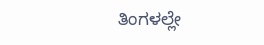ತಿಂಗಳಲ್ಲೇ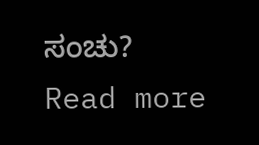ಸಂಚು?
Read more